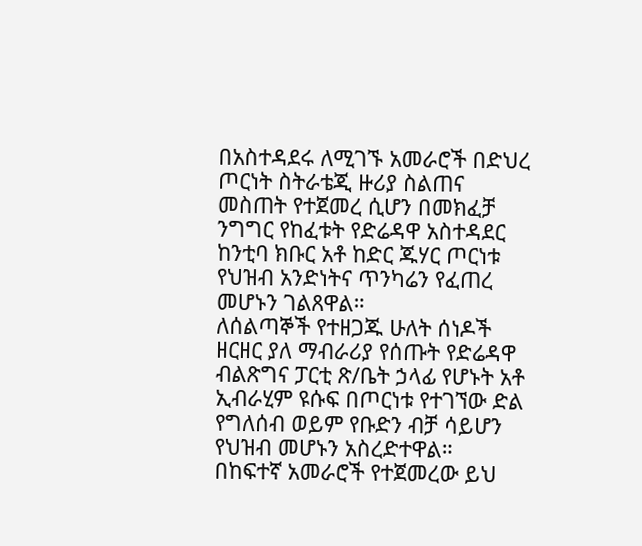በአስተዳደሩ ለሚገኙ አመራሮች በድህረ ጦርነት ስትራቴጂ ዙሪያ ስልጠና መስጠት የተጀመረ ሲሆን በመክፈቻ ንግግር የከፈቱት የድሬዳዋ አስተዳደር ከንቲባ ክቡር አቶ ከድር ጁሃር ጦርነቱ የህዝብ አንድነትና ጥንካሬን የፈጠረ መሆኑን ገልጸዋል።
ለሰልጣኞች የተዘጋጁ ሁለት ሰነዶች ዘርዘር ያለ ማብራሪያ የሰጡት የድሬዳዋ ብልጽግና ፓርቲ ጽ/ቤት ኃላፊ የሆኑት አቶ ኢብራሂም ዩሱፍ በጦርነቱ የተገኘው ድል የግለሰብ ወይም የቡድን ብቻ ሳይሆን የህዝብ መሆኑን አስረድተዋል።
በከፍተኛ አመራሮች የተጀመረው ይህ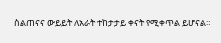ስልጠናና ውይይት ለአራት ተከታታይ ቀናት የሚቀጥል ይሆናል።